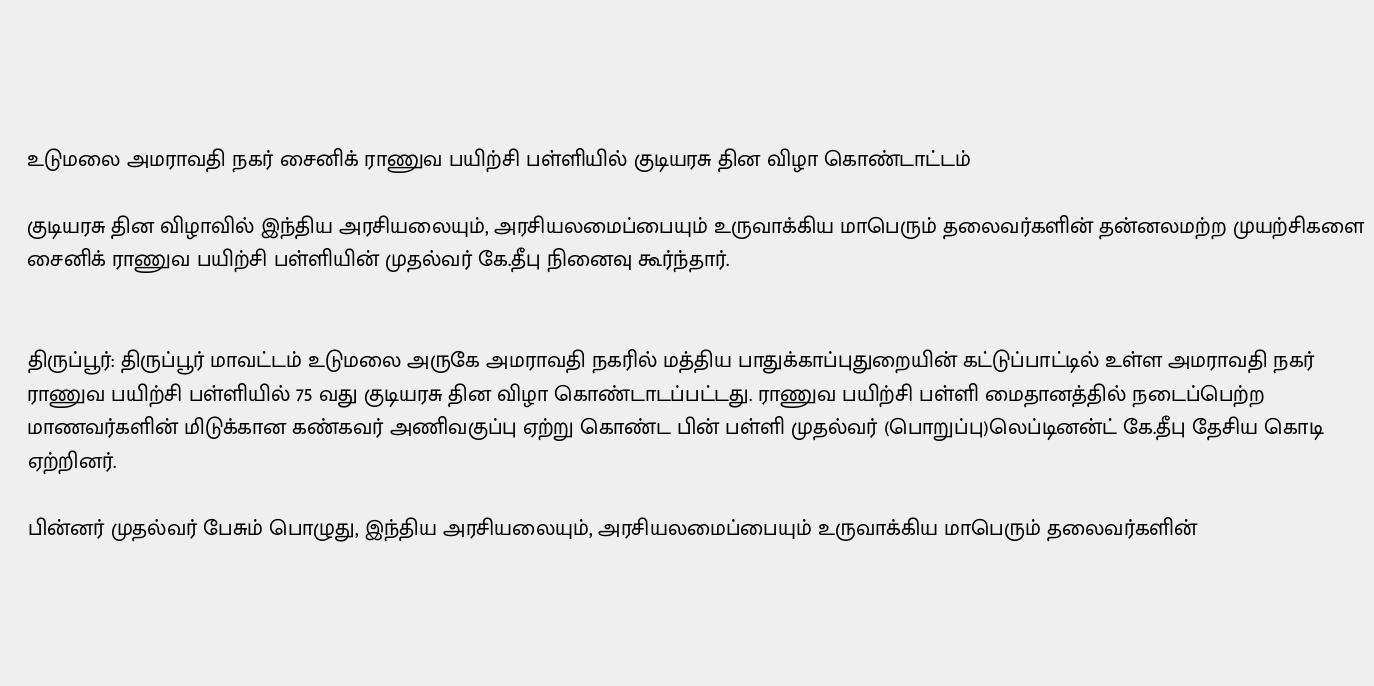உடுமலை அமராவதி நகர் சைனிக் ராணுவ பயிற்சி பள்ளியில் குடியரசு தின விழா கொண்டாட்டம்

குடியரசு தின விழாவில் இந்திய அரசியலையும், அரசியலமைப்பையும் உருவாக்கிய மாபெரும் தலைவர்களின் தன்னலமற்ற முயற்சிகளை சைனிக் ராணுவ பயிற்சி பள்ளியின் முதல்வர் கே.தீபு நினைவு கூர்ந்தார்.


திருப்பூர்: திருப்பூர் மாவட்டம் உடுமலை அருகே அமராவதி நகரில் மத்திய பாதுக்காப்புதுறையின் கட்டுப்பாட்டில் உள்ள அமராவதி நகர் ராணுவ பயிற்சி பள்ளியில் 75 வது குடியரசு தின விழா கொண்டாடப்பட்டது. ராணுவ பயிற்சி பள்ளி மைதானத்தில் நடைப்பெற்ற மாணவர்களின் மிடுக்கான கண்கவர் அணிவகுப்பு ஏற்று கொண்ட பின் பள்ளி முதல்வர் (பொறுப்பு)லெப்டினன்ட் கே.தீபு தேசிய கொடி ஏற்றினர்.

பின்னர் முதல்வர் பேசும் பொழுது, இந்திய அரசியலையும், அரசியலமைப்பையும் உருவாக்கிய மாபெரும் தலைவர்களின்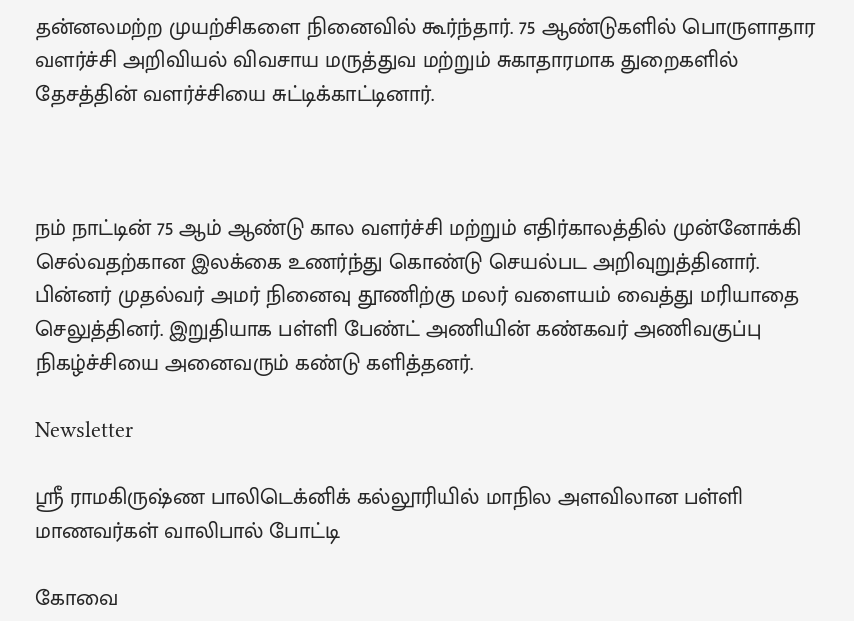தன்னலமற்ற முயற்சிகளை நினைவில் கூர்ந்தார். 75 ஆண்டுகளில் பொருளாதார வளர்ச்சி அறிவியல் விவசாய மருத்துவ மற்றும் சுகாதாரமாக துறைகளில் தேசத்தின் வளர்ச்சியை சுட்டிக்காட்டினார்.



நம் நாட்டின் 75 ஆம் ஆண்டு கால வளர்ச்சி மற்றும் எதிர்காலத்தில் முன்னோக்கி செல்வதற்கான இலக்கை உணர்ந்து கொண்டு செயல்பட அறிவுறுத்தினார். பின்னர் முதல்வர் அமர் நினைவு தூணிற்கு மலர் வளையம் வைத்து மரியாதை செலுத்தினர். இறுதியாக பள்ளி பேண்ட் அணியின் கண்கவர் அணிவகுப்பு நிகழ்ச்சியை அனைவரும் கண்டு களித்தனர்.

Newsletter

ஸ்ரீ ராமகிருஷ்ண பாலிடெக்னிக் கல்லூரியில் மாநில அளவிலான பள்ளி மாணவர்கள் வாலிபால் போட்டி

கோவை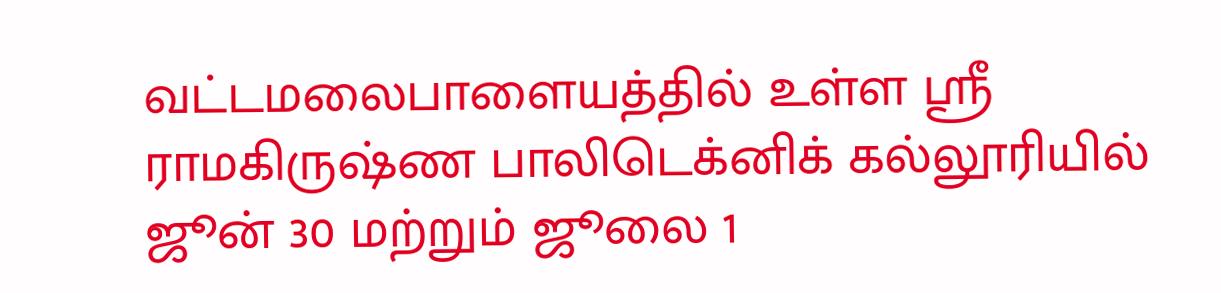வட்டமலைபாளையத்தில் உள்ள ஸ்ரீ ராமகிருஷ்ண பாலிடெக்னிக் கல்லூரியில் ஜூன் 30 மற்றும் ஜூலை 1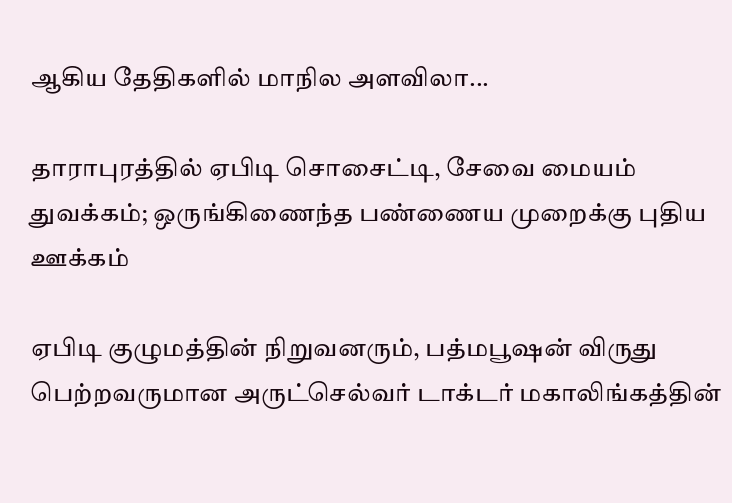ஆகிய தேதிகளில் மாநில அளவிலா...

தாராபுரத்தில் ஏபிடி சொசைட்டி, சேவை மையம் துவக்கம்; ஒருங்கிணைந்த பண்ணைய முறைக்கு புதிய ஊக்கம்

ஏபிடி குழுமத்தின் நிறுவனரும், பத்மபூஷன் விருது பெற்றவருமான அருட்செல்வர் டாக்டர் மகாலிங்கத்தின்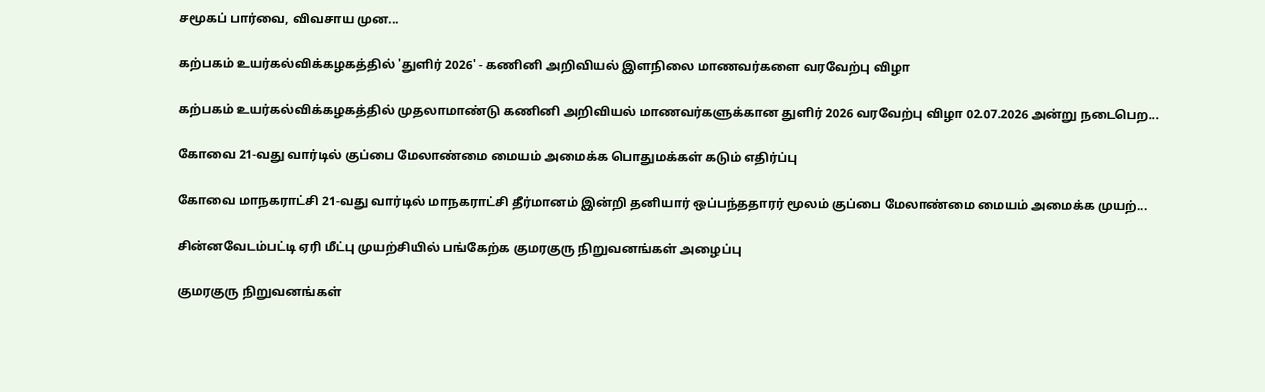சமூகப் பார்வை, விவசாய முன...

கற்பகம் உயர்கல்விக்கழகத்தில் 'துளிர் 2026' - கணினி அறிவியல் இளநிலை மாணவர்களை வரவேற்பு விழா

கற்பகம் உயர்கல்விக்கழகத்தில் முதலாமாண்டு கணினி அறிவியல் மாணவர்களுக்கான துளிர் 2026 வரவேற்பு விழா 02.07.2026 அன்று நடைபெற...

கோவை 21-வது வார்டில் குப்பை மேலாண்மை மையம் அமைக்க பொதுமக்கள் கடும் எதிர்ப்பு

கோவை மாநகராட்சி 21-வது வார்டில் மாநகராட்சி தீர்மானம் இன்றி தனியார் ஒப்பந்ததாரர் மூலம் குப்பை மேலாண்மை மையம் அமைக்க முயற்...

சின்னவேடம்பட்டி ஏரி மீட்பு முயற்சியில் பங்கேற்க குமரகுரு நிறுவனங்கள் அழைப்பு

குமரகுரு நிறுவனங்கள்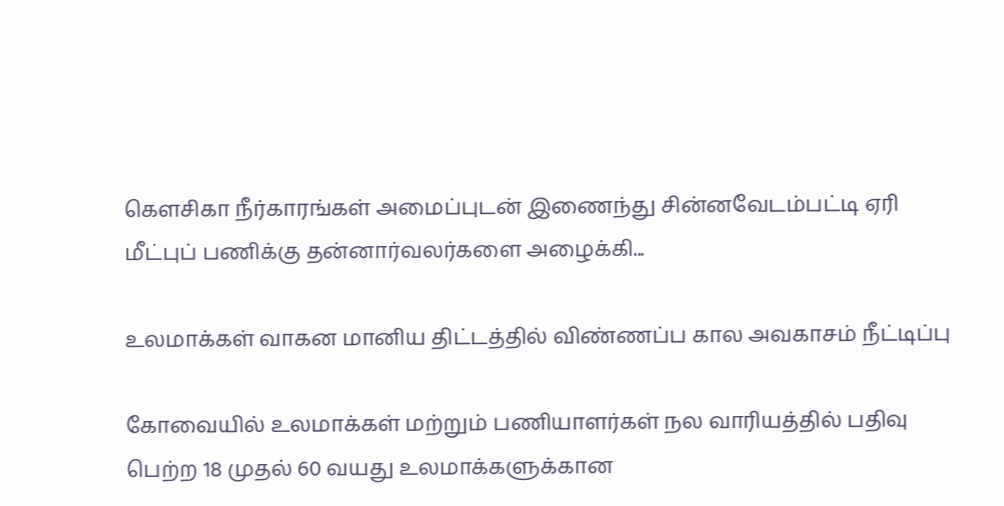கெளசிகா நீர்காரங்கள் அமைப்புடன் இணைந்து சின்னவேடம்பட்டி ஏரி மீட்புப் பணிக்கு தன்னார்வலர்களை அழைக்கி...

உலமாக்கள் வாகன மானிய திட்டத்தில் விண்ணப்ப கால அவகாசம் நீட்டிப்பு

கோவையில் உலமாக்கள் மற்றும் பணியாளர்கள் நல வாரியத்தில் பதிவு பெற்ற 18 முதல் 60 வயது உலமாக்களுக்கான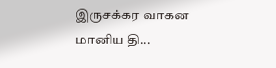இருசக்கர வாகன மானிய தி...